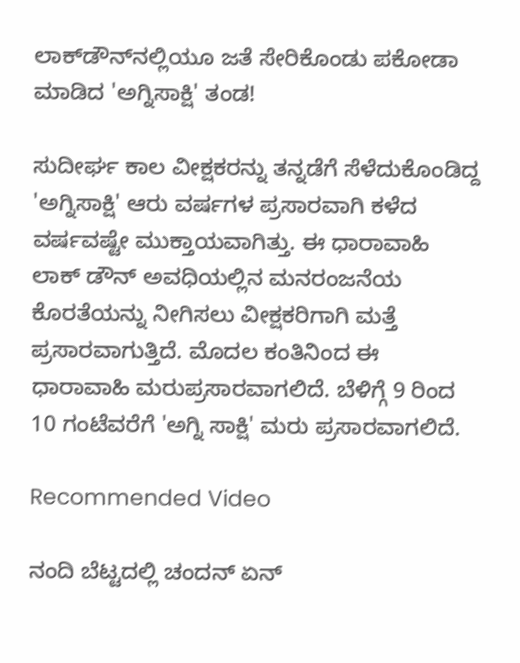ಲಾಕ್‌ಡೌನ್‌ನಲ್ಲಿಯೂ ಜತೆ ಸೇರಿಕೊಂಡು ಪಕೋಡಾ ಮಾಡಿದ 'ಅಗ್ನಿಸಾಕ್ಷಿ' ತಂಡ!

ಸುದೀರ್ಘ ಕಾಲ ವೀಕ್ಷಕರನ್ನು ತನ್ನಡೆಗೆ ಸೆಳೆದುಕೊಂಡಿದ್ದ 'ಅಗ್ನಿಸಾಕ್ಷಿ' ಆರು ವರ್ಷಗಳ ಪ್ರಸಾರವಾಗಿ ಕಳೆದ ವರ್ಷವಷ್ಟೇ ಮುಕ್ತಾಯವಾಗಿತ್ತು. ಈ ಧಾರಾವಾಹಿ ಲಾಕ್ ಡೌನ್ ಅವಧಿಯಲ್ಲಿನ ಮನರಂಜನೆಯ ಕೊರತೆಯನ್ನು ನೀಗಿಸಲು ವೀಕ್ಷಕರಿಗಾಗಿ ಮತ್ತೆ ಪ್ರಸಾರವಾಗುತ್ತಿದೆ. ಮೊದಲ ಕಂತಿನಿಂದ ಈ ಧಾರಾವಾಹಿ ಮರುಪ್ರಸಾರವಾಗಲಿದೆ. ಬೆಳಿಗ್ಗೆ 9 ರಿಂದ 10 ಗಂಟೆವರೆಗೆ 'ಅಗ್ನಿ ಸಾಕ್ಷಿ' ಮರು ಪ್ರಸಾರವಾಗಲಿದೆ.

Recommended Video

ನಂದಿ ಬೆಟ್ಟದಲ್ಲಿ ಚಂದನ್ ಏನ್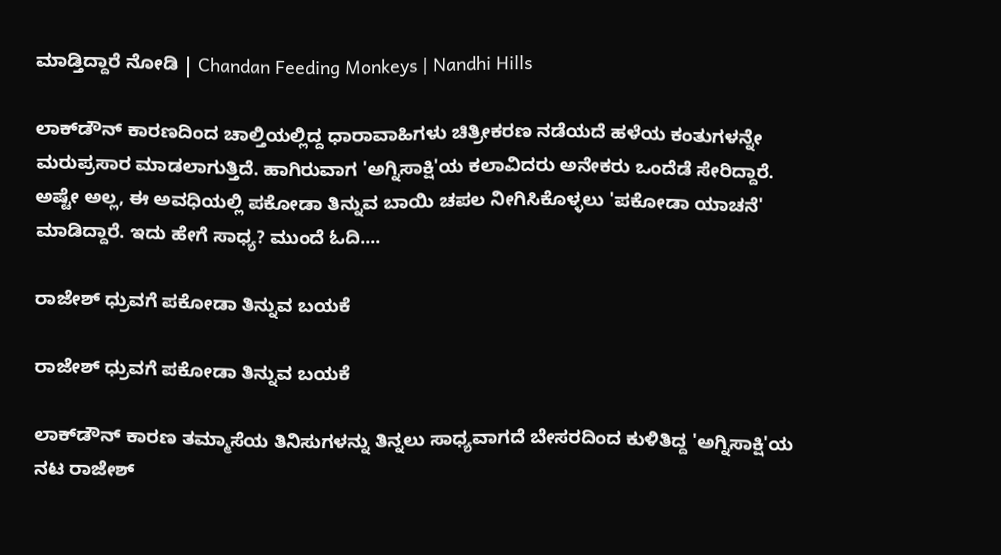ಮಾಡ್ತಿದ್ದಾರೆ ನೋಡಿ | Chandan Feeding Monkeys | Nandhi Hills

ಲಾಕ್‌ಡೌನ್‌ ಕಾರಣದಿಂದ ಚಾಲ್ತಿಯಲ್ಲಿದ್ದ ಧಾರಾವಾಹಿಗಳು ಚಿತ್ರೀಕರಣ ನಡೆಯದೆ ಹಳೆಯ ಕಂತುಗಳನ್ನೇ ಮರುಪ್ರಸಾರ ಮಾಡಲಾಗುತ್ತಿದೆ. ಹಾಗಿರುವಾಗ 'ಅಗ್ನಿಸಾಕ್ಷಿ'ಯ ಕಲಾವಿದರು ಅನೇಕರು ಒಂದೆಡೆ ಸೇರಿದ್ದಾರೆ. ಅಷ್ಟೇ ಅಲ್ಲ, ಈ ಅವಧಿಯಲ್ಲಿ ಪಕೋಡಾ ತಿನ್ನುವ ಬಾಯಿ ಚಪಲ ನೀಗಿಸಿಕೊಳ್ಳಲು 'ಪಕೋಡಾ ಯಾಚನೆ' ಮಾಡಿದ್ದಾರೆ. ಇದು ಹೇಗೆ ಸಾಧ್ಯ? ಮುಂದೆ ಓದಿ....

ರಾಜೇಶ್ ಧ್ರುವಗೆ ಪಕೋಡಾ ತಿನ್ನುವ ಬಯಕೆ

ರಾಜೇಶ್ ಧ್ರುವಗೆ ಪಕೋಡಾ ತಿನ್ನುವ ಬಯಕೆ

ಲಾಕ್‌ಡೌನ್ ಕಾರಣ ತಮ್ಮಾಸೆಯ ತಿನಿಸುಗಳನ್ನು ತಿನ್ನಲು ಸಾಧ್ಯವಾಗದೆ ಬೇಸರದಿಂದ ಕುಳಿತಿದ್ದ 'ಅಗ್ನಿಸಾಕ್ಷಿ'ಯ ನಟ ರಾಜೇಶ್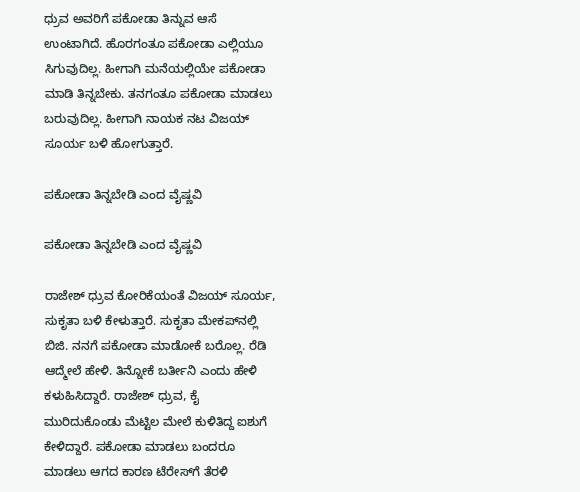ಧ್ರುವ ಅವರಿಗೆ ಪಕೋಡಾ ತಿನ್ನುವ ಆಸೆ ಉಂಟಾಗಿದೆ. ಹೊರಗಂತೂ ಪಕೋಡಾ ಎಲ್ಲಿಯೂ ಸಿಗುವುದಿಲ್ಲ. ಹೀಗಾಗಿ ಮನೆಯಲ್ಲಿಯೇ ಪಕೋಡಾ ಮಾಡಿ ತಿನ್ನಬೇಕು. ತನಗಂತೂ ಪಕೋಡಾ ಮಾಡಲು ಬರುವುದಿಲ್ಲ. ಹೀಗಾಗಿ ನಾಯಕ ನಟ ವಿಜಯ್ ಸೂರ್ಯ ಬಳಿ ಹೋಗುತ್ತಾರೆ.

ಪಕೋಡಾ ತಿನ್ನಬೇಡಿ ಎಂದ ವೈಷ್ಣವಿ

ಪಕೋಡಾ ತಿನ್ನಬೇಡಿ ಎಂದ ವೈಷ್ಣವಿ

ರಾಜೇಶ್ ಧ್ರುವ ಕೋರಿಕೆಯಂತೆ ವಿಜಯ್ ಸೂರ್ಯ, ಸುಕೃತಾ ಬಳಿ ಕೇಳುತ್ತಾರೆ. ಸುಕೃತಾ ಮೇಕಪ್‌ನಲ್ಲಿ ಬಿಜಿ. ನನಗೆ ಪಕೋಡಾ ಮಾಡೋಕೆ ಬರೊಲ್ಲ. ರೆಡಿ ಆದ್ಮೇಲೆ ಹೇಳಿ. ತಿನ್ನೋಕೆ ಬರ್ತೀನಿ ಎಂದು ಹೇಳಿ ಕಳುಹಿಸಿದ್ದಾರೆ. ರಾಜೇಶ್ ಧ್ರುವ, ಕೈ ಮುರಿದುಕೊಂಡು ಮೆಟ್ಟಿಲ ಮೇಲೆ ಕುಳಿತಿದ್ದ ಐಶುಗೆ ಕೇಳಿದ್ದಾರೆ. ಪಕೋಡಾ ಮಾಡಲು ಬಂದರೂ ಮಾಡಲು ಆಗದ ಕಾರಣ ಟೆರೇಸ್‌ಗೆ ತೆರಳಿ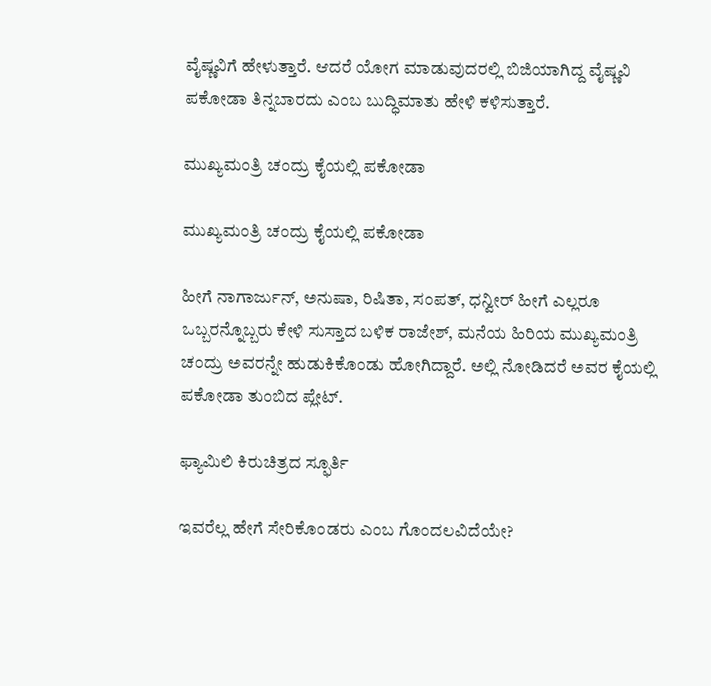ವೈಷ್ಣವಿಗೆ ಹೇಳುತ್ತಾರೆ. ಆದರೆ ಯೋಗ ಮಾಡುವುದರಲ್ಲಿ ಬಿಜಿಯಾಗಿದ್ದ ವೈಷ್ಣವಿ ಪಕೋಡಾ ತಿನ್ನಬಾರದು ಎಂಬ ಬುದ್ಧಿಮಾತು ಹೇಳಿ ಕಳಿಸುತ್ತಾರೆ.

ಮುಖ್ಯಮಂತ್ರಿ ಚಂದ್ರು ಕೈಯಲ್ಲಿ ಪಕೋಡಾ

ಮುಖ್ಯಮಂತ್ರಿ ಚಂದ್ರು ಕೈಯಲ್ಲಿ ಪಕೋಡಾ

ಹೀಗೆ ನಾಗಾರ್ಜುನ್, ಅನುಷಾ, ರಿಷಿತಾ, ಸಂಪತ್, ಧನ್ವೀರ್ ಹೀಗೆ ಎಲ್ಲರೂ ಒಬ್ಬರನ್ನೊಬ್ಬರು ಕೇಳಿ ಸುಸ್ತಾದ ಬಳಿಕ ರಾಜೇಶ್, ಮನೆಯ ಹಿರಿಯ ಮುಖ್ಯಮಂತ್ರಿ ಚಂದ್ರು ಅವರನ್ನೇ ಹುಡುಕಿಕೊಂಡು ಹೋಗಿದ್ದಾರೆ. ಅಲ್ಲಿ ನೋಡಿದರೆ ಅವರ ಕೈಯಲ್ಲಿ ಪಕೋಡಾ ತುಂಬಿದ ಪ್ಲೇಟ್.

ಫ್ಯಾಮಿಲಿ ಕಿರುಚಿತ್ರದ ಸ್ಫೂರ್ತಿ

ಇವರೆಲ್ಲ ಹೇಗೆ ಸೇರಿಕೊಂಡರು ಎಂಬ ಗೊಂದಲವಿದೆಯೇ?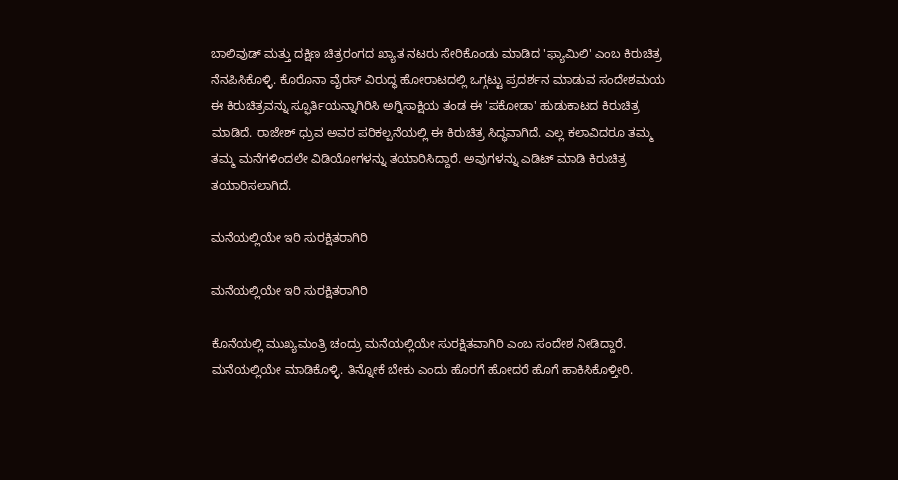ಬಾಲಿವುಡ್ ಮತ್ತು ದಕ್ಷಿಣ ಚಿತ್ರರಂಗದ ಖ್ಯಾತ ನಟರು ಸೇರಿಕೊಂಡು ಮಾಡಿದ 'ಫ್ಯಾಮಿಲಿ' ಎಂಬ ಕಿರುಚಿತ್ರ ನೆನಪಿಸಿಕೊಳ್ಳಿ. ಕೊರೊನಾ ವೈರಸ್ ವಿರುದ್ಧ ಹೋರಾಟದಲ್ಲಿ ಒಗ್ಗಟ್ಟು ಪ್ರದರ್ಶನ ಮಾಡುವ ಸಂದೇಶಮಯ ಈ ಕಿರುಚಿತ್ರವನ್ನು ಸ್ಫೂರ್ತಿಯನ್ನಾಗಿರಿಸಿ ಅಗ್ನಿಸಾಕ್ಷಿಯ ತಂಡ ಈ 'ಪಕೋಡಾ' ಹುಡುಕಾಟದ ಕಿರುಚಿತ್ರ ಮಾಡಿದೆ. ರಾಜೇಶ್ ಧ್ರುವ ಅವರ ಪರಿಕಲ್ಪನೆಯಲ್ಲಿ ಈ ಕಿರುಚಿತ್ರ ಸಿದ್ಧವಾಗಿದೆ. ಎಲ್ಲ ಕಲಾವಿದರೂ ತಮ್ಮ ತಮ್ಮ ಮನೆಗಳಿಂದಲೇ ವಿಡಿಯೋಗಳನ್ನು ತಯಾರಿಸಿದ್ದಾರೆ. ಅವುಗಳನ್ನು ಎಡಿಟ್ ಮಾಡಿ ಕಿರುಚಿತ್ರ ತಯಾರಿಸಲಾಗಿದೆ.

ಮನೆಯಲ್ಲಿಯೇ ಇರಿ ಸುರಕ್ಷಿತರಾಗಿರಿ

ಮನೆಯಲ್ಲಿಯೇ ಇರಿ ಸುರಕ್ಷಿತರಾಗಿರಿ

ಕೊನೆಯಲ್ಲಿ ಮುಖ್ಯಮಂತ್ರಿ ಚಂದ್ರು ಮನೆಯಲ್ಲಿಯೇ ಸುರಕ್ಷಿತವಾಗಿರಿ ಎಂಬ ಸಂದೇಶ ನೀಡಿದ್ದಾರೆ. ಮನೆಯಲ್ಲಿಯೇ ಮಾಡಿಕೊಳ್ಳಿ. ತಿನ್ನೋಕೆ ಬೇಕು ಎಂದು ಹೊರಗೆ ಹೋದರೆ ಹೊಗೆ ಹಾಕಿಸಿಕೊಳ್ತೀರಿ.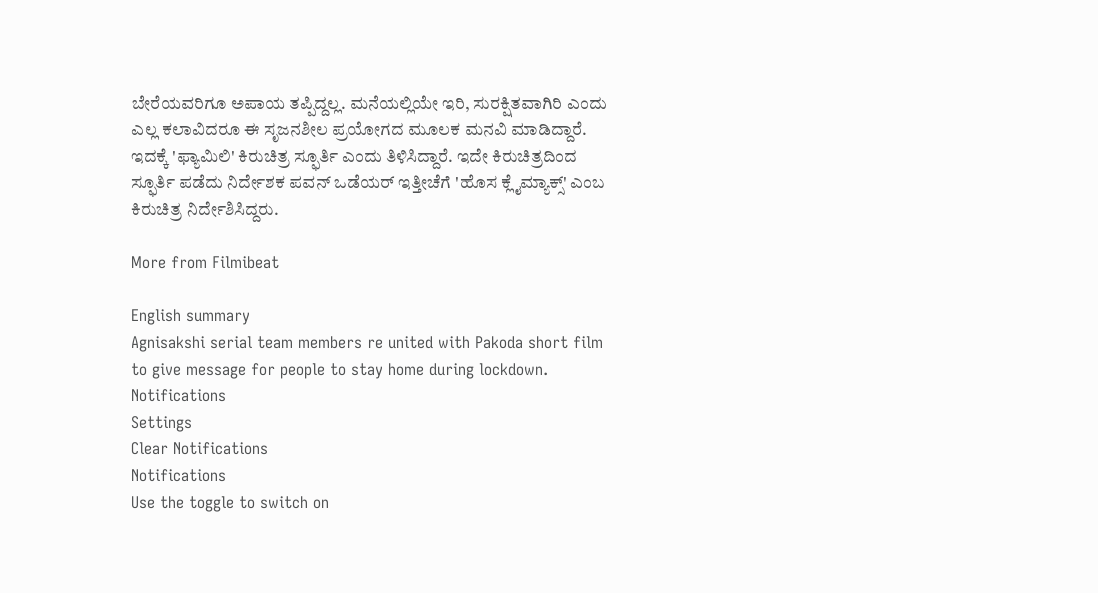ಬೇರೆಯವರಿಗೂ ಅಪಾಯ ತಪ್ಪಿದ್ದಲ್ಲ. ಮನೆಯಲ್ಲಿಯೇ ಇರಿ, ಸುರಕ್ಷಿತವಾಗಿರಿ ಎಂದು ಎಲ್ಲ ಕಲಾವಿದರೂ ಈ ಸೃಜನಶೀಲ ಪ್ರಯೋಗದ ಮೂಲಕ ಮನವಿ ಮಾಡಿದ್ದಾರೆ. ಇದಕ್ಕೆ 'ಫ್ಯಾಮಿಲಿ' ಕಿರುಚಿತ್ರ ಸ್ಫೂರ್ತಿ ಎಂದು ತಿಳಿಸಿದ್ದಾರೆ. ಇದೇ ಕಿರುಚಿತ್ರದಿಂದ ಸ್ಫೂರ್ತಿ ಪಡೆದು ನಿರ್ದೇಶಕ ಪವನ್ ಒಡೆಯರ್ ಇತ್ತೀಚೆಗೆ 'ಹೊಸ ಕ್ಲೈಮ್ಯಾಕ್ಸ್' ಎಂಬ ಕಿರುಚಿತ್ರ ನಿರ್ದೇಶಿಸಿದ್ದರು.

More from Filmibeat

English summary
Agnisakshi serial team members re united with Pakoda short film to give message for people to stay home during lockdown.
Notifications
Settings
Clear Notifications
Notifications
Use the toggle to switch on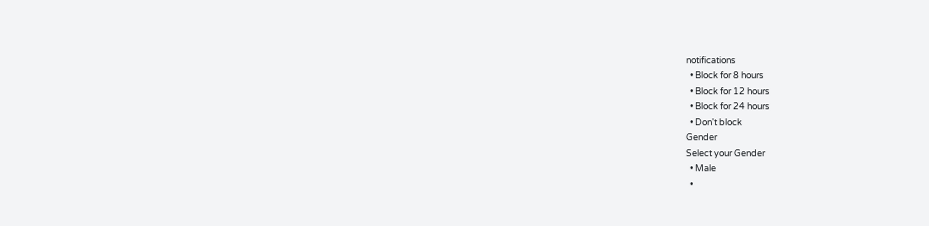notifications
  • Block for 8 hours
  • Block for 12 hours
  • Block for 24 hours
  • Don't block
Gender
Select your Gender
  • Male
  •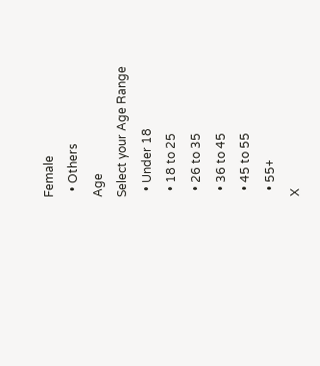Female
  • Others
Age
Select your Age Range
  • Under 18
  • 18 to 25
  • 26 to 35
  • 36 to 45
  • 45 to 55
  • 55+
X